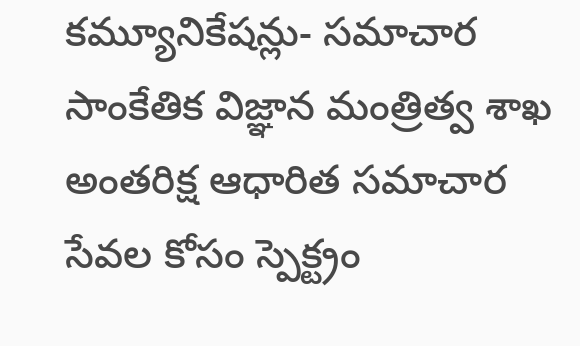కమ్యూనికేషన్లు- సమాచార సాంకేతిక విజ్ఞాన మంత్రిత్వ శాఖ
అంతరిక్ష ఆధారిత సమాచార సేవల కోసం స్పెక్ట్రం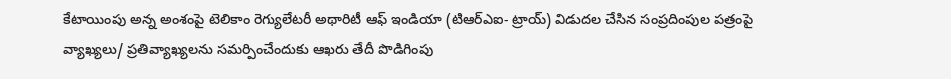కేటాయింపు అన్న అంశంపై టెలికాం రెగ్యులేటరీ అథారిటీ ఆఫ్ ఇండియా (టిఆర్ఎఐ- ట్రాయ్) విడుదల చేసిన సంప్రదింపుల పత్రంపై వ్యాఖ్యలు/ ప్రతివ్యాఖ్యలను సమర్పించేందుకు ఆఖరు తేదీ పొడిగింపు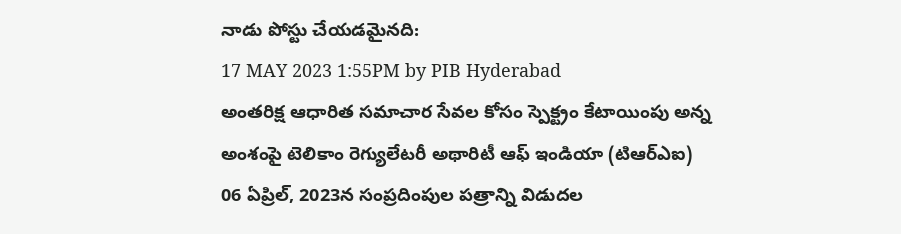నాడు పోస్టు చేయడమైనది:
17 MAY 2023 1:55PM by PIB Hyderabad
అంతరిక్ష ఆధారిత సమాచార సేవల కోసం స్పెక్ట్రం కేటాయింపు అన్న అంశంపై టెలికాం రెగ్యులేటరీ అథారిటీ ఆఫ్ ఇండియా (టిఆర్ఎఐ) 06 ఏప్రిల్, 2023న సంప్రదింపుల పత్రాన్ని విడుదల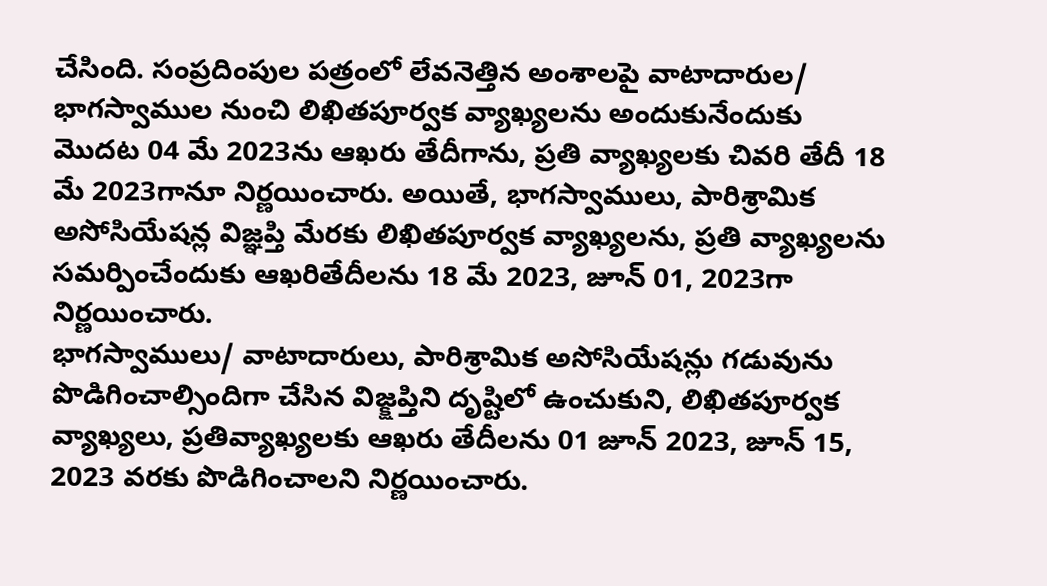చేసింది. సంప్రదింపుల పత్రంలో లేవనెత్తిన అంశాలపై వాటాదారుల/ భాగస్వాముల నుంచి లిఖితపూర్వక వ్యాఖ్యలను అందుకునేందుకు మొదట 04 మే 2023ను ఆఖరు తేదీగాను, ప్రతి వ్యాఖ్యలకు చివరి తేదీ 18 మే 2023గానూ నిర్ణయించారు. అయితే, భాగస్వాములు, పారిశ్రామిక అసోసియేషన్ల విజ్ఞప్తి మేరకు లిఖితపూర్వక వ్యాఖ్యలను, ప్రతి వ్యాఖ్యలను సమర్పించేందుకు ఆఖరితేదీలను 18 మే 2023, జూన్ 01, 2023గా నిర్ణయించారు.
భాగస్వాములు/ వాటాదారులు, పారిశ్రామిక అసోసియేషన్లు గడువును పొడిగించాల్సిందిగా చేసిన విజ్క్షప్తిని దృష్టిలో ఉంచుకుని, లిఖితపూర్వక వ్యాఖ్యలు, ప్రతివ్యాఖ్యలకు ఆఖరు తేదీలను 01 జూన్ 2023, జూన్ 15, 2023 వరకు పొడిగించాలని నిర్ణయించారు.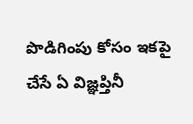పొడిగింపు కోసం ఇకపై చేసే ఏ విజ్ఞప్తినీ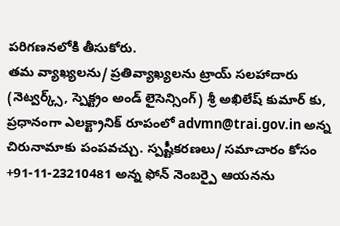పరిగణనలోకి తీసుకోరు.
తమ వ్యాఖ్యలను/ ప్రతివ్యాఖ్యలను ట్రాయ్ సలహాదారు (నెట్వర్క్స్, స్పెక్ట్రం అండ్ లైసెన్సింగ్) శ్రీ అఖిలేష్ కుమార్ కు, ప్రధానంగా ఎలక్ట్రానిక్ రూపంలో advmn@trai.gov.in అన్న చిరునామాకు పంపవచ్చు. స్పష్టీకరణలు/ సమాచారం కోసం +91-11-23210481 అన్న ఫోన్ నెంబర్పై ఆయనను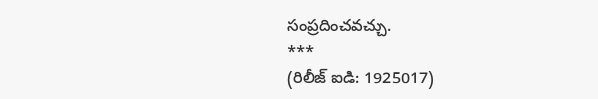సంప్రదించవచ్చు.
***
(రిలీజ్ ఐడి: 1925017)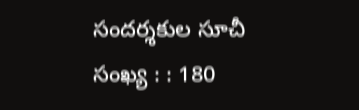సందర్శకుల సూచీ సంఖ్య : : 180